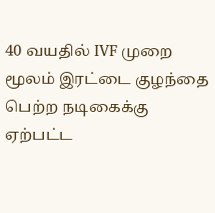40 வயதில் IVF முறை மூலம் இரட்டை குழந்தை பெற்ற நடிகைக்கு ஏற்பட்ட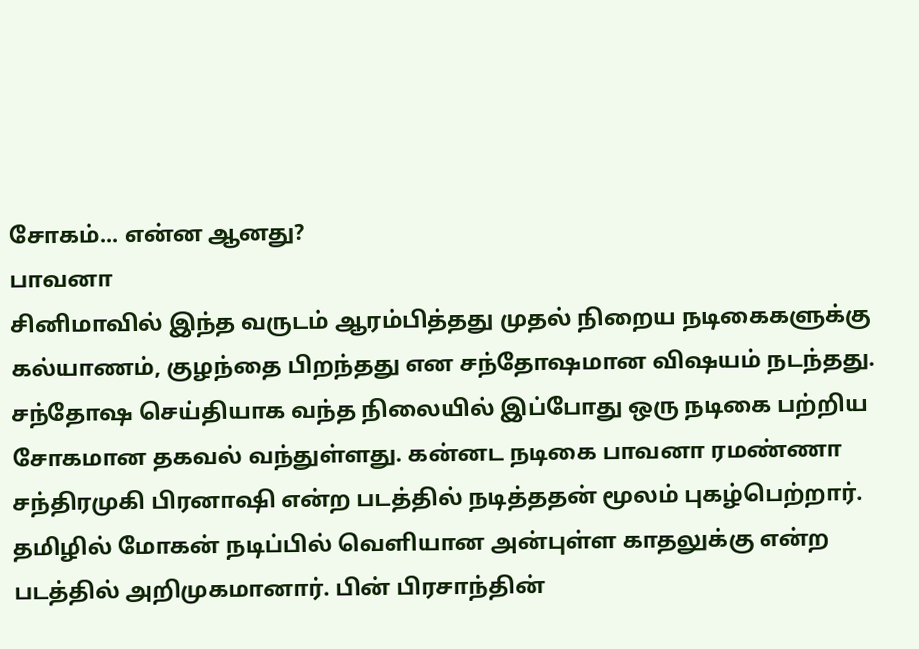சோகம்... என்ன ஆனது?
பாவனா
சினிமாவில் இந்த வருடம் ஆரம்பித்தது முதல் நிறைய நடிகைகளுக்கு கல்யாணம், குழந்தை பிறந்தது என சந்தோஷமான விஷயம் நடந்தது.
சந்தோஷ செய்தியாக வந்த நிலையில் இப்போது ஒரு நடிகை பற்றிய சோகமான தகவல் வந்துள்ளது. கன்னட நடிகை பாவனா ரமண்ணா சந்திரமுகி பிரனாஷி என்ற படத்தில் நடித்ததன் மூலம் புகழ்பெற்றார்.
தமிழில் மோகன் நடிப்பில் வெளியான அன்புள்ள காதலுக்கு என்ற படத்தில் அறிமுகமானார். பின் பிரசாந்தின்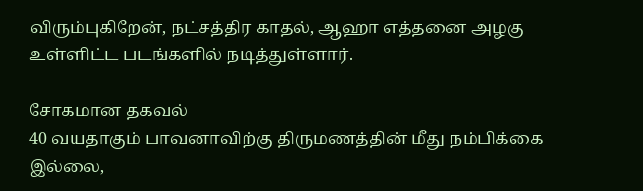விரும்புகிறேன், நட்சத்திர காதல், ஆஹா எத்தனை அழகு உள்ளிட்ட படங்களில் நடித்துள்ளார்.

சோகமான தகவல்
40 வயதாகும் பாவனாவிற்கு திருமணத்தின் மீது நம்பிக்கை இல்லை,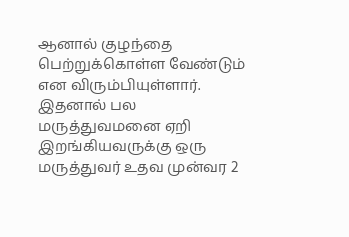ஆனால் குழந்தை பெற்றுக்கொள்ள வேண்டும் என விரும்பியுள்ளார்.
இதனால் பல மருத்துவமனை ஏறி இறங்கியவருக்கு ஒரு மருத்துவர் உதவ முன்வர 2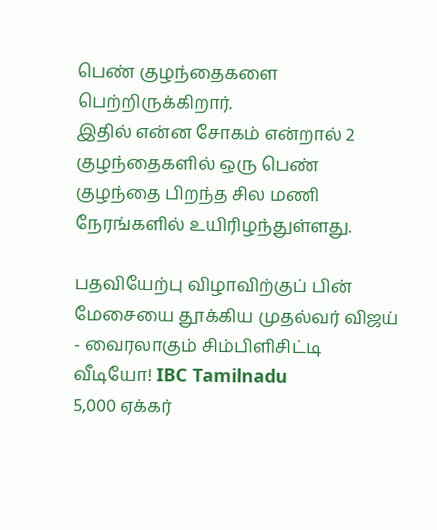பெண் குழந்தைகளை பெற்றிருக்கிறார்.
இதில் என்ன சோகம் என்றால் 2 குழந்தைகளில் ஒரு பெண் குழந்தை பிறந்த சில மணி நேரங்களில் உயிரிழந்துள்ளது.

பதவியேற்பு விழாவிற்குப் பின் மேசையை தூக்கிய முதல்வர் விஜய் - வைரலாகும் சிம்பிளிசிட்டி வீடியோ! IBC Tamilnadu
5,000 ஏக்கர்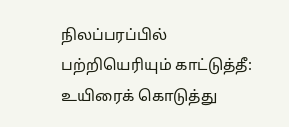நிலப்பரப்பில் பற்றியெரியும் காட்டுத்தீ: உயிரைக் கொடுத்து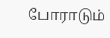போராடும்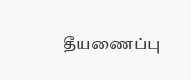தீயணைப்பு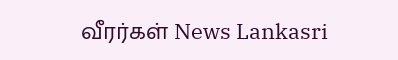வீரர்கள் News Lankasri